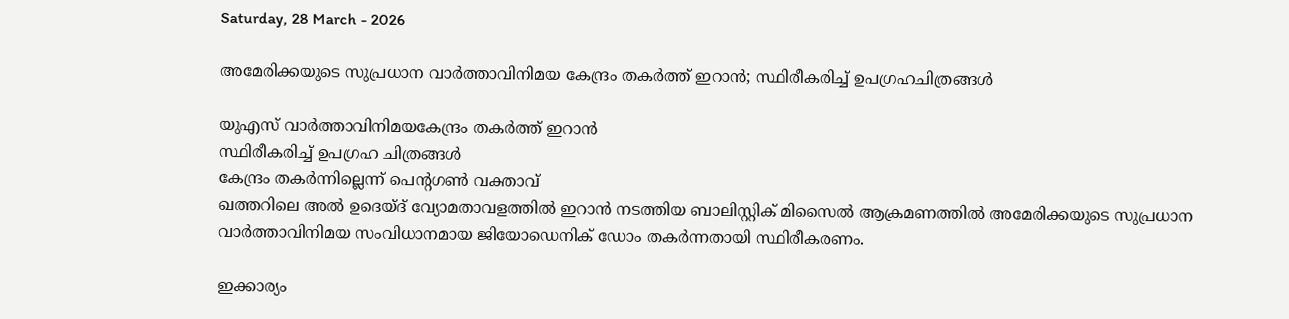Saturday, 28 March - 2026

അമേരിക്കയുടെ സുപ്രധാന വാര്‍ത്താവിനിമയ കേന്ദ്രം തകര്‍ത്ത് ഇറാന്‍; സ്ഥിരീകരിച്ച് ഉപഗ്രഹചിത്രങ്ങള്‍

യുഎസ് വാര്‍ത്താവിനിമയകേന്ദ്രം തകര്‍ത്ത് ഇറാന്‍
സ്ഥിരീകരിച്ച് ഉപഗ്രഹ ചിത്രങ്ങള്‍
കേന്ദ്രം തകര്‍ന്നില്ലെന്ന് പെന്റഗണ്‍ വക്താവ്
ഖത്തറിലെ അല്‍ ഉദെയ്ദ് വ്യോമതാവളത്തില്‍ ഇറാന്‍ നടത്തിയ ബാലിസ്റ്റിക് മിസൈല്‍ ആക്രമണത്തില്‍ അമേരിക്കയുടെ സുപ്രധാന വാര്‍ത്താവിനിമയ സംവിധാനമായ ജിയോഡെനിക് ഡോം തകര്‍ന്നതായി സ്ഥിരീകരണം.

ഇക്കാര്യം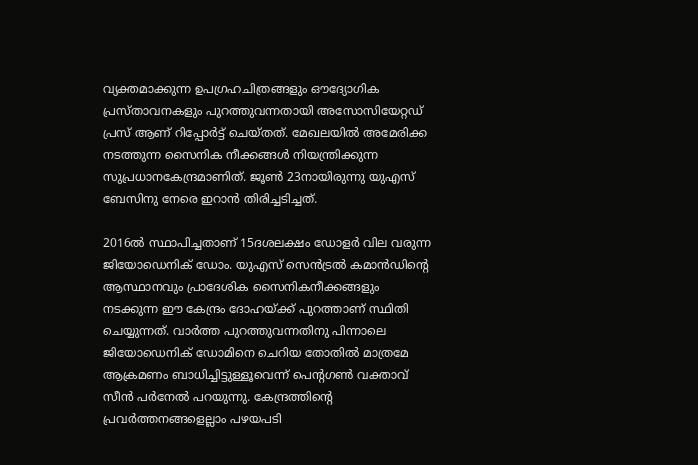വ്യക്തമാക്കുന്ന ഉപഗ്രഹചിത്രങ്ങളും ഔദ്യോഗിക പ്രസ്താവനകളും പുറത്തുവന്നതായി അസോസിയേറ്റഡ് പ്രസ് ആണ് റിപ്പോര്‍ട്ട് ചെയ്തത്. മേഖലയില്‍ അമേരിക്ക നടത്തുന്ന സൈനിക നീക്കങ്ങള്‍ നിയന്ത്രിക്കുന്ന സുപ്രധാനകേന്ദ്രമാണിത്. ജൂണ്‍ 23നായിരുന്നു യുഎസ് ബേസിനു നേരെ ഇറാന്‍ തിരിച്ചടിച്ചത്.

2016ൽ സ്ഥാപിച്ചതാണ് 15ദശലക്ഷം ഡോളര്‍ വില വരുന്ന ജിയോഡെനിക് ഡോം. യുഎസ് സെന്‍ട്രല്‍ കമാന്‍ഡിന്റെ ആസ്ഥാനവും പ്രാദേശിക സൈനികനീക്കങ്ങളും നടക്കുന്ന ഈ കേന്ദ്രം ദോഹയ്ക്ക് പുറത്താണ് സ്ഥിതി ചെയ്യുന്നത്. വാര്‍ത്ത പുറത്തുവന്നതിനു പിന്നാലെ ജിയോഡെനിക് ഡോമിനെ ചെറിയ തോതില്‍ മാത്രമേ ആക്രമണം ബാധിച്ചിട്ടുള്ളൂവെന്ന് പെന്റഗണ്‍ വക്താവ് സീന്‍ പര്‍നേല്‍ പറയുന്നു. കേന്ദ്രത്തിന്റെ പ്രവര്‍ത്തനങ്ങളെല്ലാം പഴയപടി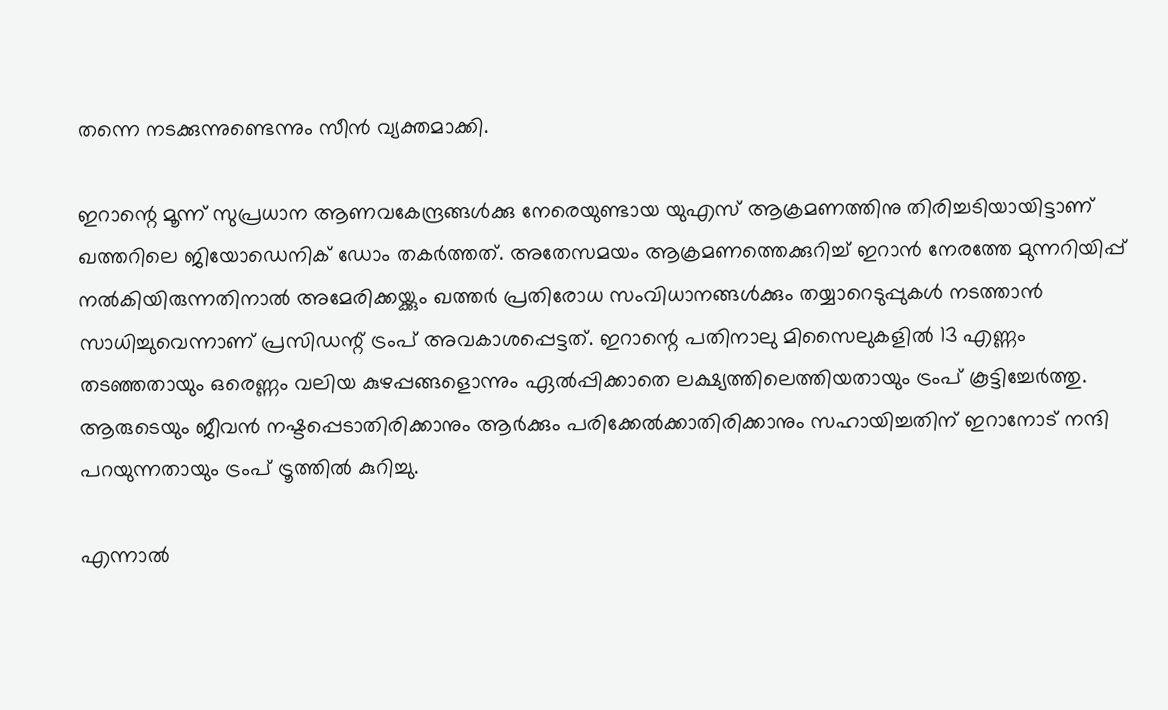തന്നെ നടക്കുന്നുണ്ടെന്നും സീന്‍ വ്യക്തമാക്കി.

ഇറാന്റെ മൂന്ന് സുപ്രധാന ആണവകേന്ദ്രങ്ങള്‍ക്കു നേരെയുണ്ടായ യുഎസ് ആക്രമണത്തിനു തിരിച്ചടിയായിട്ടാണ് ഖത്തറിലെ ജിയോഡെനിക് ഡോം തകര്‍ത്തത്. അതേസമയം ആക്രമണത്തെക്കുറിച്ച് ഇറാന്‍ നേരത്തേ മുന്നറിയിപ്പ് നല്‍കിയിരുന്നതിനാല്‍ അമേരിക്കയ്ക്കും ഖത്തര്‍ പ്രതിരോധ സംവിധാനങ്ങള്‍ക്കും തയ്യാറെടുപ്പുകള്‍ നടത്താന്‍ സാധിച്ചുവെന്നാണ് പ്രസിഡന്റ് ട്രംപ് അവകാശപ്പെട്ടത്. ഇറാന്റെ പതിനാലു മിസൈലുകളില്‍ 13 എണ്ണം തടഞ്ഞതായും ഒരെണ്ണം വലിയ കുഴപ്പങ്ങളൊന്നും ഏല്‍പ്പിക്കാതെ ലക്ഷ്യത്തിലെത്തിയതായും ട്രംപ് കൂട്ടിച്ചേര്‍ത്തു. ആരുടെയും ജീവന്‍ നഷ്ടപ്പെടാതിരിക്കാനും ആര്‍ക്കും പരിക്കേല്‍ക്കാതിരിക്കാനും സഹായിച്ചതിന് ഇറാനോട് നന്ദി പറയുന്നതായും ട്രംപ് ട്രൂത്തില്‍ കുറിച്ചു.

എന്നാല്‍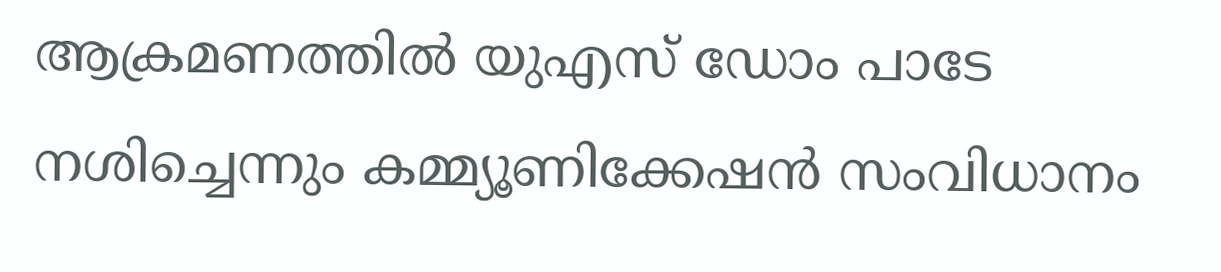ആക്രമണത്തില്‍ യുഎസ് ഡോം പാടേ നശിച്ചെന്നും കമ്മ്യൂണിക്കേഷന്‍ സംവിധാനം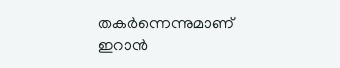തകര്‍ന്നെന്നുമാണ് ഇറാന്‍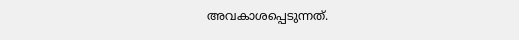അവകാശപ്പെടുന്നത്.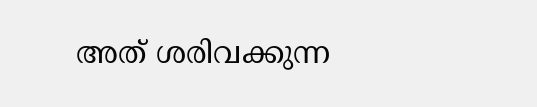അത് ശരിവക്കുന്ന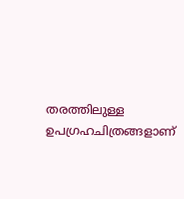തരത്തിലുള്ള ഉപഗ്രഹചിത്രങ്ങളാണ്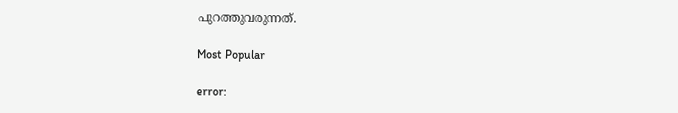പുറത്തുവരുന്നത്.

Most Popular

error: